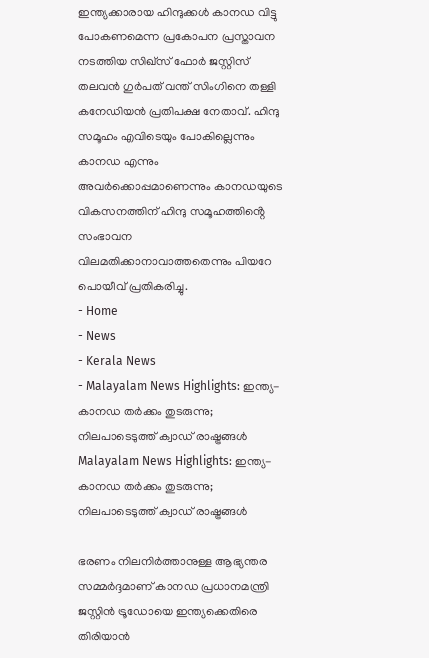ഇന്ത്യക്കാരായ ഹിന്ദുക്കൾ കാനഡ വിട്ടു പോകണമെന്ന പ്രകോപന പ്രസ്താവന നടത്തിയ സിഖ്സ് ഫോർ ജസ്റ്റിസ് തലവൻ ഗുർപത് വന്ത് സിംഗിനെ തള്ളി കനേഡിയൻ പ്രതിപക്ഷ നേതാവ്. ഹിന്ദു സമൂഹം എവിടെയും പോകില്ലെന്നും കാനഡ എന്നും അവർക്കൊപ്പമാണെന്നും കാനഡയുടെ വികസനത്തിന് ഹിന്ദു സമൂഹത്തിൻ്റെ സംഭാവന വിലമതിക്കാനാവാത്തതെന്നും പിയറേ പൊയീവ് പ്രതികരിച്ചു.
- Home
- News
- Kerala News
- Malayalam News Highlights: ഇന്ത്യ-കാനഡ തർക്കം തുടരുന്നു; നിലപാടെടുത്ത് ക്വാഡ് രാഷ്ട്രങ്ങൾ
Malayalam News Highlights: ഇന്ത്യ-കാനഡ തർക്കം തുടരുന്നു; നിലപാടെടുത്ത് ക്വാഡ് രാഷ്ട്രങ്ങൾ

ഭരണം നിലനിർത്താനുള്ള ആഭ്യന്തര സമ്മർദ്ദമാണ് കാനഡ പ്രധാനമന്ത്രി ജസ്റ്റിൻ ട്രൂഡോയെ ഇന്ത്യക്കെതിരെ തിരിയാൻ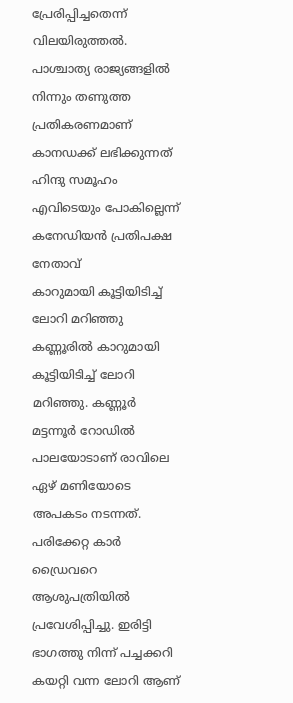പ്രേരിപ്പിച്ചതെന്ന് വിലയിരുത്തൽ. പാശ്ചാത്യ രാജ്യങ്ങളിൽ നിന്നും തണുത്ത പ്രതികരണമാണ് കാനഡക്ക് ലഭിക്കുന്നത്
ഹിന്ദു സമൂഹം എവിടെയും പോകില്ലെന്ന് കനേഡിയൻ പ്രതിപക്ഷ നേതാവ്
കാറുമായി കൂട്ടിയിടിച്ച് ലോറി മറിഞ്ഞു
കണ്ണൂരിൽ കാറുമായി കൂട്ടിയിടിച്ച് ലോറി മറിഞ്ഞു. കണ്ണൂർ മട്ടന്നൂർ റോഡിൽ പാലയോടാണ് രാവിലെ ഏഴ് മണിയോടെ അപകടം നടന്നത്. പരിക്കേറ്റ കാർ ഡ്രൈവറെ ആശുപത്രിയിൽ പ്രവേശിപ്പിച്ചു. ഇരിട്ടി ഭാഗത്തു നിന്ന് പച്ചക്കറി കയറ്റി വന്ന ലോറി ആണ്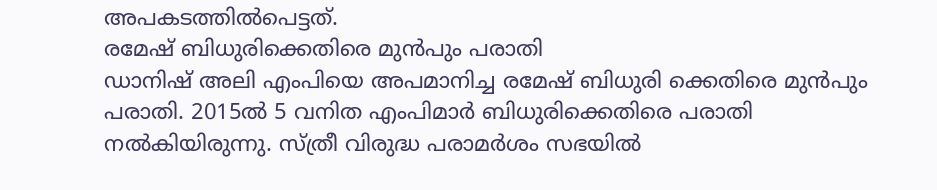അപകടത്തിൽപെട്ടത്.
രമേഷ് ബിധുരിക്കെതിരെ മുൻപും പരാതി
ഡാനിഷ് അലി എംപിയെ അപമാനിച്ച രമേഷ് ബിധുരി ക്കെതിരെ മുൻപും പരാതി. 2015ൽ 5 വനിത എംപിമാർ ബിധുരിക്കെതിരെ പരാതി നൽകിയിരുന്നു. സ്ത്രീ വിരുദ്ധ പരാമർശം സഭയിൽ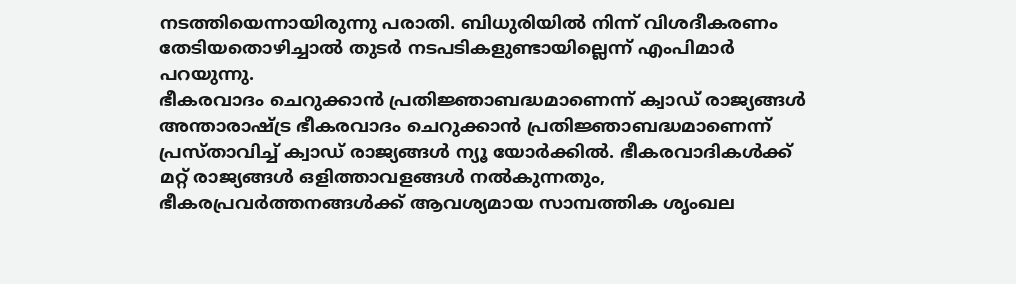നടത്തിയെന്നായിരുന്നു പരാതി. ബിധുരിയിൽ നിന്ന് വിശദീകരണം തേടിയതൊഴിച്ചാൽ തുടർ നടപടികളുണ്ടായില്ലെന്ന് എംപിമാർ പറയുന്നു.
ഭീകരവാദം ചെറുക്കാൻ പ്രതിജ്ഞാബദ്ധമാണെന്ന് ക്വാഡ് രാജ്യങ്ങൾ
അന്താരാഷ്ട്ര ഭീകരവാദം ചെറുക്കാൻ പ്രതിജ്ഞാബദ്ധമാണെന്ന് പ്രസ്താവിച്ച് ക്വാഡ് രാജ്യങ്ങൾ ന്യൂ യോർക്കിൽ. ഭീകരവാദികൾക്ക് മറ്റ് രാജ്യങ്ങൾ ഒളിത്താവളങ്ങൾ നൽകുന്നതും, ഭീകരപ്രവർത്തനങ്ങൾക്ക് ആവശ്യമായ സാമ്പത്തിക ശൃംഖല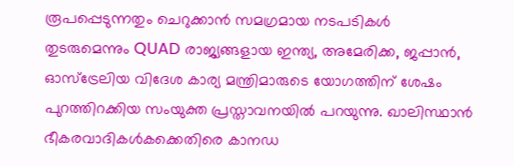രൂപപ്പെടുന്നതും ചെറുക്കാൻ സമഗ്രമായ നടപടികൾ തുടരുമെന്നും QUAD രാജ്യങ്ങളായ ഇന്ത്യ, അമേരിക്ക, ജപ്പാൻ, ഓസ്ട്രേലിയ വിദേശ കാര്യ മന്ത്രിമാരുടെ യോഗത്തിന് ശേഷം പുറത്തിറക്കിയ സംയുക്ത പ്രസ്താവനയിൽ പറയുന്നു. ഖാലിസ്ഥാൻ ഭീകരവാദികൾകക്കെതിരെ കാനഡ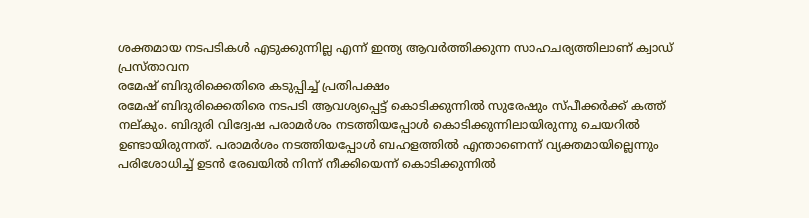ശക്തമായ നടപടികൾ എടുക്കുന്നില്ല എന്ന് ഇന്ത്യ ആവർത്തിക്കുന്ന സാഹചര്യത്തിലാണ് ക്വാഡ് പ്രസ്താവന
രമേഷ് ബിദുരിക്കെതിരെ കടുപ്പിച്ച് പ്രതിപക്ഷം
രമേഷ് ബിദുരിക്കെതിരെ നടപടി ആവശ്യപ്പെട്ട് കൊടിക്കുന്നിൽ സുരേഷും സ്പീക്കർക്ക് കത്ത് നല്കും. ബിദുരി വിദ്വേഷ പരാമർശം നടത്തിയപ്പോൾ കൊടിക്കുന്നിലായിരുന്നു ചെയറിൽ ഉണ്ടായിരുന്നത്. പരാമർശം നടത്തിയപ്പോൾ ബഹളത്തിൽ എന്താണെന്ന് വ്യക്തമായില്ലെന്നും പരിശോധിച്ച് ഉടൻ രേഖയിൽ നിന്ന് നീക്കിയെന്ന് കൊടിക്കുന്നിൽ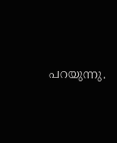പറയുന്നു.